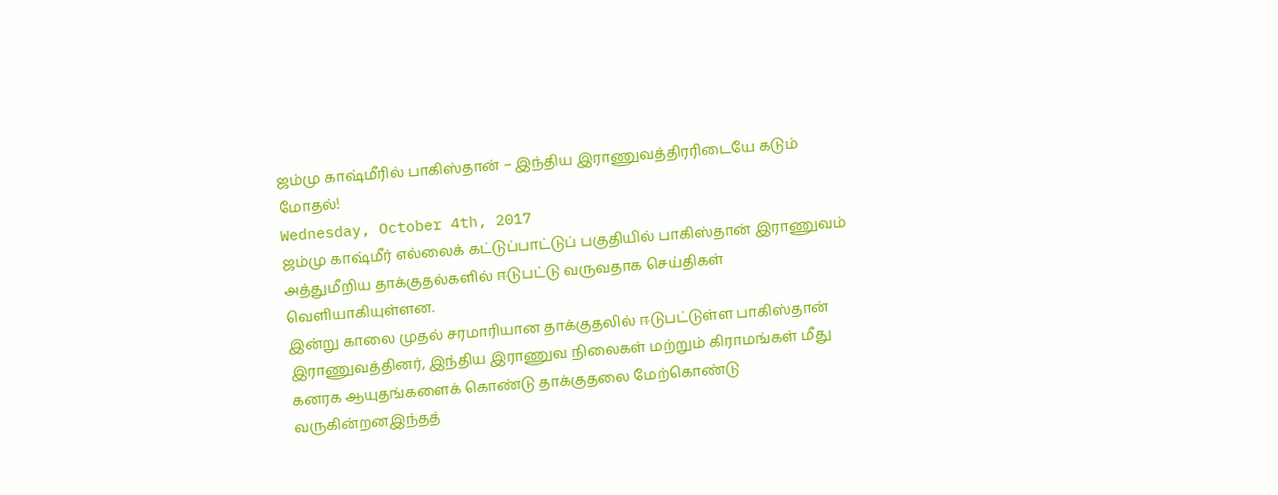ஜம்மு காஷ்மீரில் பாகிஸ்தான் – இந்திய இராணுவத்திரரிடையே கடும் மோதல்!
Wednesday, October 4th, 2017
ஜம்மு காஷ்மீர் எல்லைக் கட்டுப்பாட்டுப் பகுதியில் பாகிஸ்தான் இராணுவம் அத்துமீறிய தாக்குதல்களில் ஈடுபட்டு வருவதாக செய்திகள் வெளியாகியுள்ளன.
இன்று காலை முதல் சரமாரியான தாக்குதலில் ஈடுபட்டுள்ள பாகிஸ்தான் இராணுவத்தினர், இந்திய இராணுவ நிலைகள் மற்றும் கிராமங்கள் மீது கனரக ஆயுதங்களைக் கொண்டு தாக்குதலை மேற்கொண்டு வருகின்றனஇந்தத்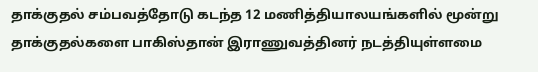தாக்குதல் சம்பவத்தோடு கடந்த 12 மணித்தியாலயங்களில் மூன்று தாக்குதல்களை பாகிஸ்தான் இராணுவத்தினர் நடத்தியுள்ளமை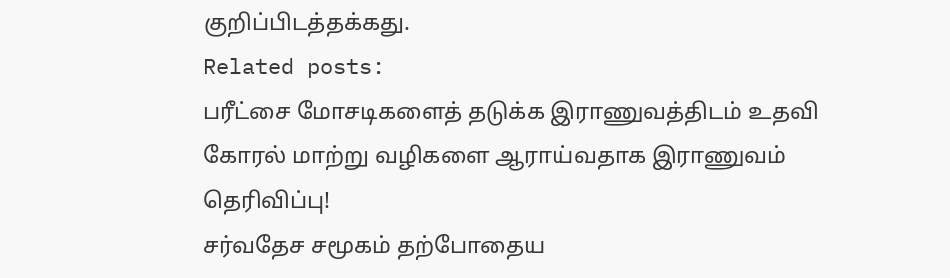குறிப்பிடத்தக்கது.
Related posts:
பரீட்சை மோசடிகளைத் தடுக்க இராணுவத்திடம் உதவி கோரல் மாற்று வழிகளை ஆராய்வதாக இராணுவம் தெரிவிப்பு!
சர்வதேச சமூகம் தற்போதைய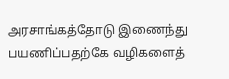அரசாங்கத்தோடு இணைந்து பயணிப்பதற்கே வழிகளைத்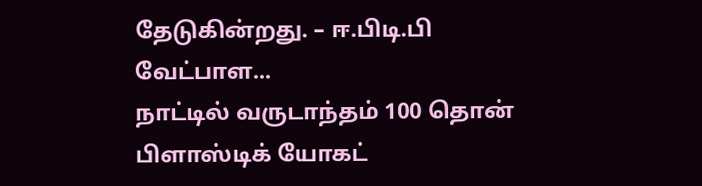தேடுகின்றது. – ஈ.பிடி.பி வேட்பாள...
நாட்டில் வருடாந்தம் 100 தொன் பிளாஸ்டிக் யோகட்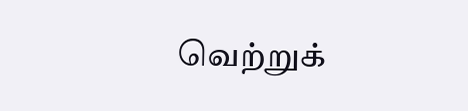வெற்றுக்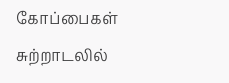கோப்பைகள் சுற்றாடலில்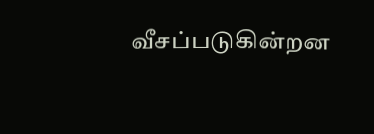வீசப்படுகின்றன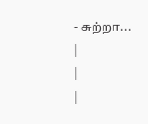- சுற்றா...
|
|
|